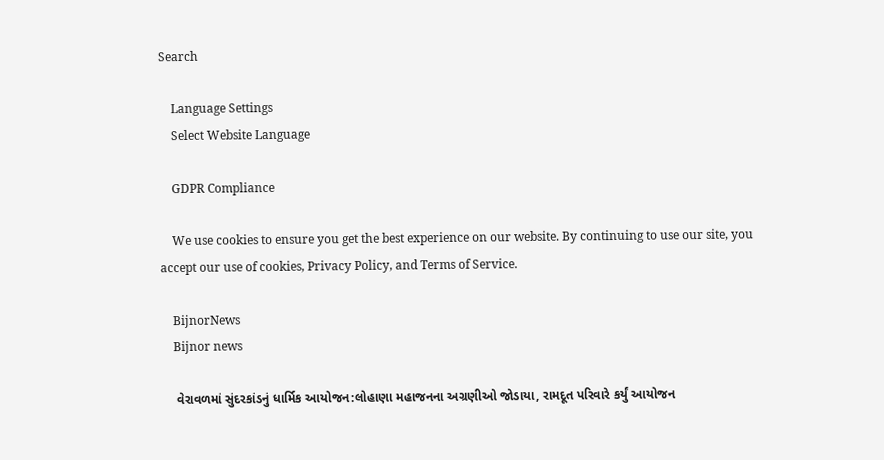Search

    Language Settings
    Select Website Language

    GDPR Compliance

    We use cookies to ensure you get the best experience on our website. By continuing to use our site, you accept our use of cookies, Privacy Policy, and Terms of Service.

    BijnorNews
    Bijnor news

    વેરાવળમાં સુંદરકાંડનું ધાર્મિક આયોજન:લોહાણા મહાજનના અગ્રણીઓ જોડાયા, રામદૂત પરિવારે કર્યું આયોજન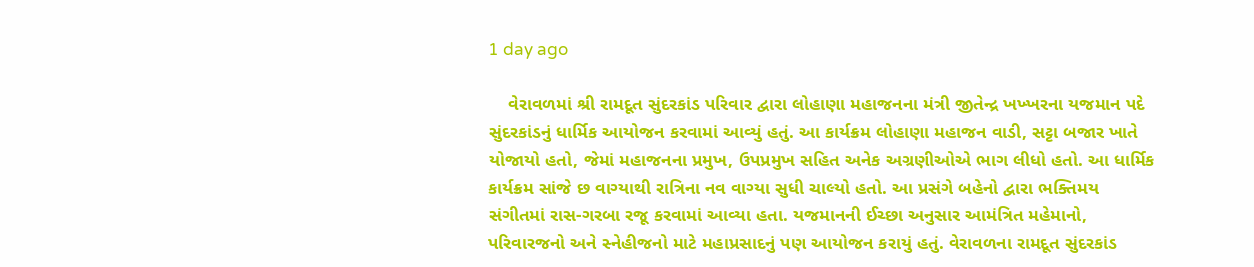1 day ago

    વેરાવળમાં શ્રી રામદૂત સુંદરકાંડ પરિવાર દ્વારા લોહાણા મહાજનના મંત્રી જીતેન્દ્ર ખખ્ખરના યજમાન પદે સુંદરકાંડનું ધાર્મિક આયોજન કરવામાં આવ્યું હતું. આ કાર્યક્રમ લોહાણા મહાજન વાડી, સટ્ટા બજાર ખાતે યોજાયો હતો, જેમાં મહાજનના પ્રમુખ, ઉપપ્રમુખ સહિત અનેક અગ્રણીઓએ ભાગ લીધો હતો. આ ધાર્મિક કાર્યક્રમ સાંજે છ વાગ્યાથી રાત્રિના નવ વાગ્યા સુધી ચાલ્યો હતો. આ પ્રસંગે બહેનો દ્વારા ભક્તિમય સંગીતમાં રાસ-ગરબા રજૂ કરવામાં આવ્યા હતા. યજમાનની ઈચ્છા અનુસાર આમંત્રિત મહેમાનો, પરિવારજનો અને સ્નેહીજનો માટે મહાપ્રસાદનું પણ આયોજન કરાયું હતું. વેરાવળના રામદૂત સુંદરકાંડ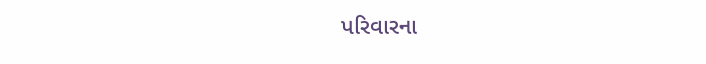પરિવારના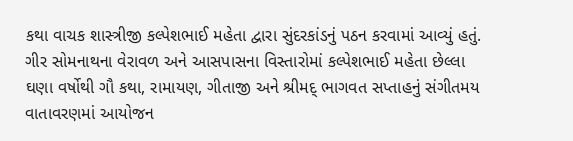કથા વાચક શાસ્ત્રીજી કલ્પેશભાઈ મહેતા દ્વારા સુંદરકાંડનું પઠન કરવામાં આવ્યું હતું. ગીર સોમનાથના વેરાવળ અને આસપાસના વિસ્તારોમાં કલ્પેશભાઈ મહેતા છેલ્લા ઘણા વર્ષોથી ગૌ કથા, રામાયણ, ગીતાજી અને શ્રીમદ્ ભાગવત સપ્તાહનું સંગીતમય વાતાવરણમાં આયોજન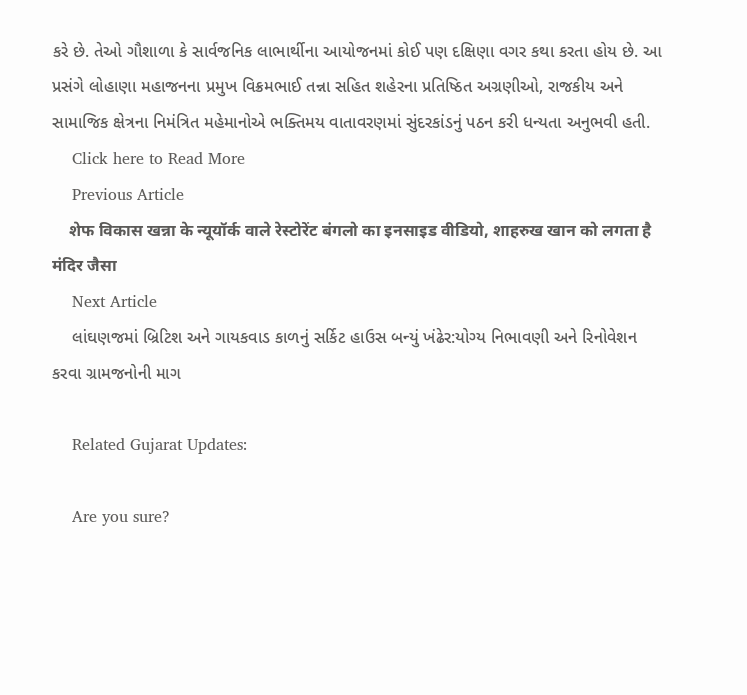કરે છે. તેઓ ગૌશાળા કે સાર્વજનિક લાભાર્થીના આયોજનમાં કોઈ પણ દક્ષિણા વગર કથા કરતા હોય છે. આ પ્રસંગે લોહાણા મહાજનના પ્રમુખ વિક્રમભાઈ તન્ના સહિત શહેરના પ્રતિષ્ઠિત અગ્રણીઓ, રાજકીય અને સામાજિક ક્ષેત્રના નિમંત્રિત મહેમાનોએ ભક્તિમય વાતાવરણમાં સુંદરકાંડનું પઠન કરી ધન્યતા અનુભવી હતી.
    Click here to Read More
    Previous Article
    शेफ विकास खन्ना के न्यूयॉर्क वाले रेस्टोरेंट बंगलो का इनसाइड वीडियो, शाहरुख खान को लगता है मंदिर जैसा
    Next Article
    લાંઘણજમાં બ્રિટિશ અને ગાયકવાડ કાળનું સર્કિટ હાઉસ બન્યું ખંઢેર:યોગ્ય નિભાવણી અને રિનોવેશન કરવા ગ્રામજનોની માગ

    Related Gujarat Updates:

    Are you sure?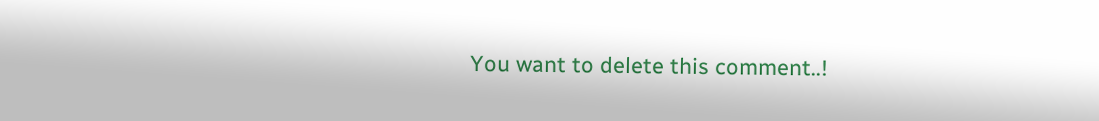You want to delete this comment..!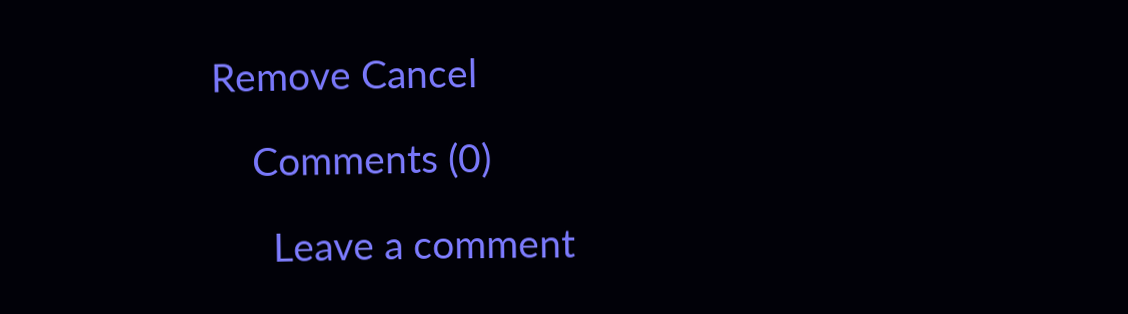Remove Cancel

    Comments (0)

      Leave a comment